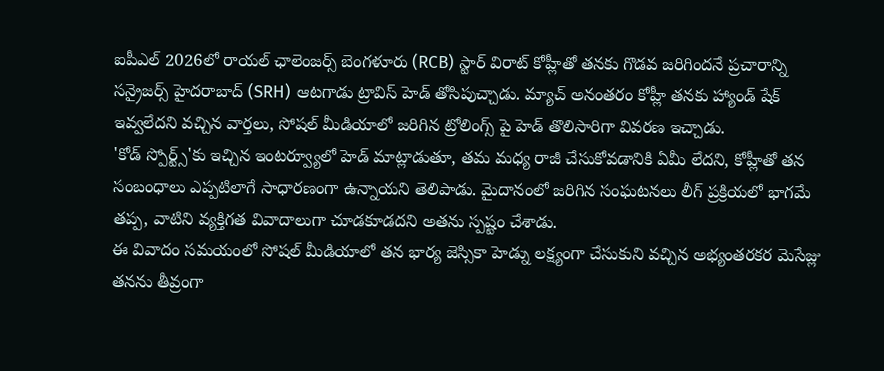ఐపీఎల్ 2026లో రాయల్ ఛాలెంజర్స్ బెంగళూరు (RCB) స్టార్ విరాట్ కోహ్లీతో తనకు గొడవ జరిగిందనే ప్రచారాన్ని సన్రైజర్స్ హైదరాబాద్ (SRH) ఆటగాడు ట్రావిస్ హెడ్ తోసిపుచ్చాడు. మ్యాచ్ అనంతరం కోహ్లీ తనకు హ్యాండ్ షేక్ ఇవ్వలేదని వచ్చిన వార్తలు, సోషల్ మీడియాలో జరిగిన ట్రోలింగ్స్ పై హెడ్ తొలిసారిగా వివరణ ఇచ్చాడు.
'కోడ్ స్పోర్ట్స్'కు ఇచ్చిన ఇంటర్వ్యూలో హెడ్ మాట్లాడుతూ, తమ మధ్య రాజీ చేసుకోవడానికి ఏమీ లేదని, కోహ్లీతో తన సంబంధాలు ఎప్పటిలాగే సాధారణంగా ఉన్నాయని తెలిపాడు. మైదానంలో జరిగిన సంఘటనలు లీగ్ ప్రక్రియలో భాగమే తప్ప, వాటిని వ్యక్తిగత వివాదాలుగా చూడకూడదని అతను స్పష్టం చేశాడు.
ఈ వివాదం సమయంలో సోషల్ మీడియాలో తన భార్య జెస్సికా హెడ్ను లక్ష్యంగా చేసుకుని వచ్చిన అభ్యంతరకర మెసేజ్లు తనను తీవ్రంగా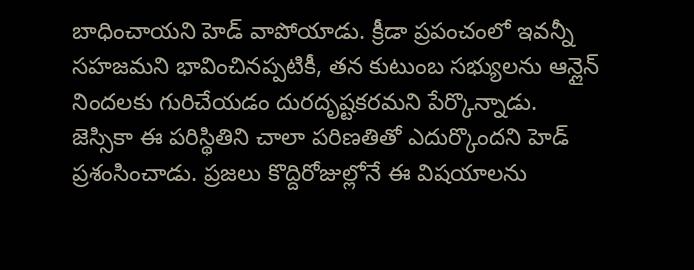బాధించాయని హెడ్ వాపోయాడు. క్రీడా ప్రపంచంలో ఇవన్నీ సహజమని భావించినప్పటికీ, తన కుటుంబ సభ్యులను ఆన్లైన్ నిందలకు గురిచేయడం దురదృష్టకరమని పేర్కొన్నాడు.
జెస్సికా ఈ పరిస్థితిని చాలా పరిణతితో ఎదుర్కొందని హెడ్ ప్రశంసించాడు. ప్రజలు కొద్దిరోజుల్లోనే ఈ విషయాలను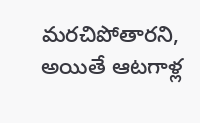మరచిపోతారని, అయితే ఆటగాళ్ల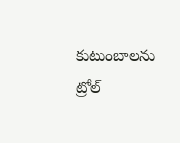కుటుంబాలను ట్రోల్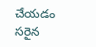చేయడం సరైన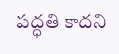పద్ధతి కాదని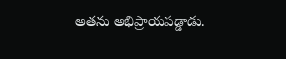అతను అభిప్రాయపడ్డాడు.